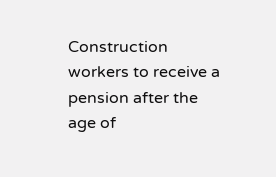Construction workers to receive a pension after the age of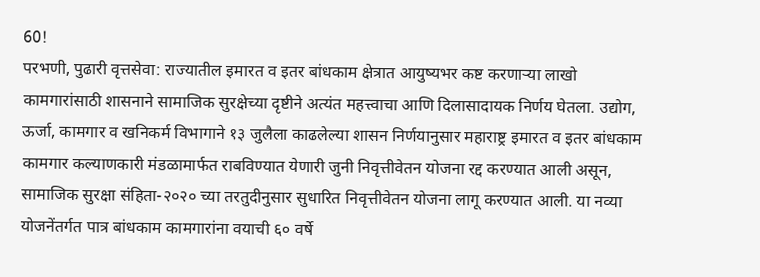60!
परभणी, पुढारी वृत्तसेवा: राज्यातील इमारत व इतर बांधकाम क्षेत्रात आयुष्यभर कष्ट करणाऱ्या लाखो कामगारांसाठी शासनाने सामाजिक सुरक्षेच्या दृष्टीने अत्यंत महत्त्वाचा आणि दिलासादायक निर्णय घेतला. उद्योग, ऊर्जा, कामगार व खनिकर्म विभागाने १३ जुलैला काढलेल्या शासन निर्णयानुसार महाराष्ट्र इमारत व इतर बांधकाम कामगार कल्याणकारी मंडळामार्फत राबविण्यात येणारी जुनी निवृत्तीवेतन योजना रद्द करण्यात आली असून, सामाजिक सुरक्षा संहिता-२०२० च्या तरतुदीनुसार सुधारित निवृत्तीवेतन योजना लागू करण्यात आली. या नव्या योजनेंतर्गत पात्र बांधकाम कामगारांना वयाची ६० वर्षे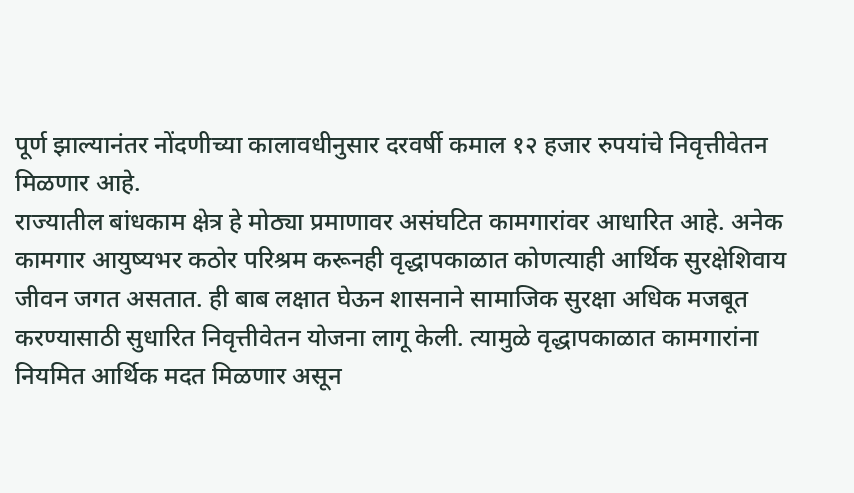पूर्ण झाल्यानंतर नोंदणीच्या कालावधीनुसार दरवर्षी कमाल १२ हजार रुपयांचे निवृत्तीवेतन मिळणार आहे.
राज्यातील बांधकाम क्षेत्र हे मोठ्या प्रमाणावर असंघटित कामगारांवर आधारित आहे. अनेक कामगार आयुष्यभर कठोर परिश्रम करूनही वृद्धापकाळात कोणत्याही आर्थिक सुरक्षेशिवाय जीवन जगत असतात. ही बाब लक्षात घेऊन शासनाने सामाजिक सुरक्षा अधिक मजबूत करण्यासाठी सुधारित निवृत्तीवेतन योजना लागू केली. त्यामुळे वृद्धापकाळात कामगारांना नियमित आर्थिक मदत मिळणार असून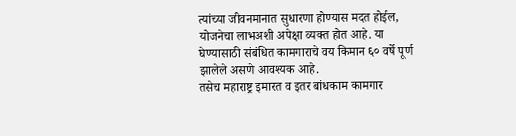त्यांच्या जीवनमानात सुधारणा होण्यास मदत होईल, योजनेचा लाभअशी अपेक्षा व्यक्त होत आहे. या घेण्यासाठी संबंधित कामगाराचे वय किमान ६० वर्षे पूर्ण झालेले असणे आवश्यक आहे.
तसेच महाराष्ट्र इमारत व इतर बांधकाम कामगार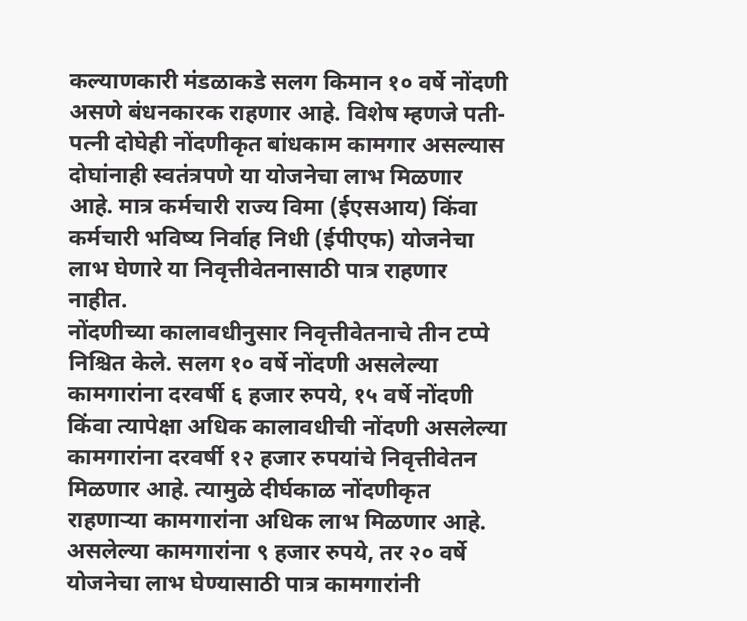कल्याणकारी मंडळाकडे सलग किमान १० वर्षे नोंदणी असणे बंधनकारक राहणार आहे. विशेष म्हणजे पती-पत्नी दोघेही नोंदणीकृत बांधकाम कामगार असल्यास दोघांनाही स्वतंत्रपणे या योजनेचा लाभ मिळणार आहे. मात्र कर्मचारी राज्य विमा (ईएसआय) किंवा कर्मचारी भविष्य निर्वाह निधी (ईपीएफ) योजनेचा लाभ घेणारे या निवृत्तीवेतनासाठी पात्र राहणार नाहीत.
नोंदणीच्या कालावधीनुसार निवृत्तीवेतनाचे तीन टप्पे निश्चित केले. सलग १० वर्षे नोंदणी असलेल्या कामगारांना दरवर्षी ६ हजार रुपये, १५ वर्षे नोंदणी किंवा त्यापेक्षा अधिक कालावधीची नोंदणी असलेल्या कामगारांना दरवर्षी १२ हजार रुपयांचे निवृत्तीवेतन मिळणार आहे. त्यामुळे दीर्घकाळ नोंदणीकृत राहणाऱ्या कामगारांना अधिक लाभ मिळणार आहे. असलेल्या कामगारांना ९ हजार रुपये, तर २० वर्षे योजनेचा लाभ घेण्यासाठी पात्र कामगारांनी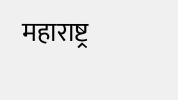महाराष्ट्र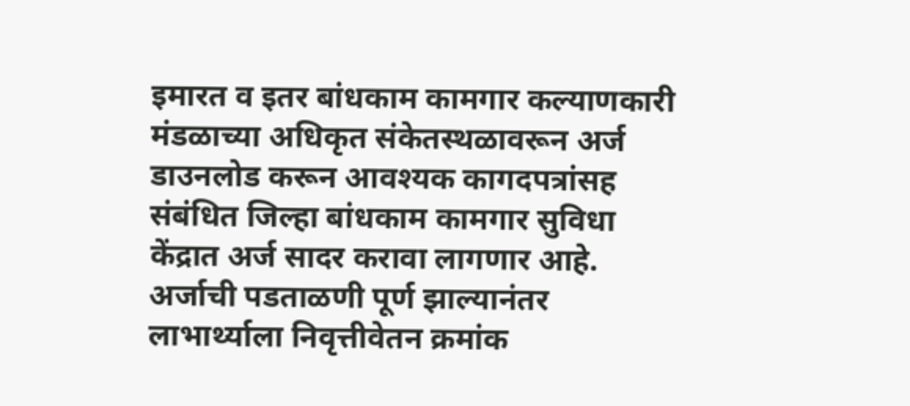इमारत व इतर बांधकाम कामगार कल्याणकारी मंडळाच्या अधिकृत संकेतस्थळावरून अर्ज डाउनलोड करून आवश्यक कागदपत्रांसह संबंधित जिल्हा बांधकाम कामगार सुविधा केंद्रात अर्ज सादर करावा लागणार आहे.
अर्जाची पडताळणी पूर्ण झाल्यानंतर लाभार्थ्याला निवृत्तीवेतन क्रमांक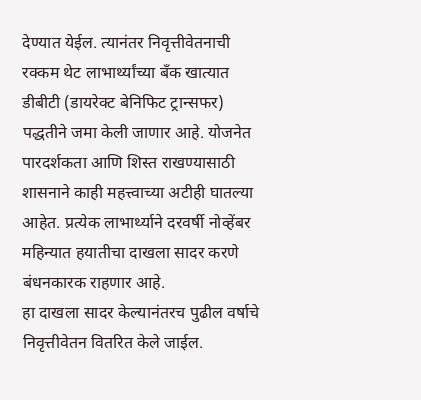देण्यात येईल. त्यानंतर निवृत्तीवेतनाची रक्कम थेट लाभार्थ्यांच्या बँक खात्यात डीबीटी (डायरेक्ट बेनिफिट ट्रान्सफर) पद्धतीने जमा केली जाणार आहे. योजनेत पारदर्शकता आणि शिस्त राखण्यासाठी शासनाने काही महत्त्वाच्या अटीही घातल्या आहेत. प्रत्येक लाभार्थ्याने दरवर्षी नोव्हेंबर महिन्यात हयातीचा दाखला सादर करणे बंधनकारक राहणार आहे.
हा दाखला सादर केल्यानंतरच पुढील वर्षाचे निवृत्तीवेतन वितरित केले जाईल.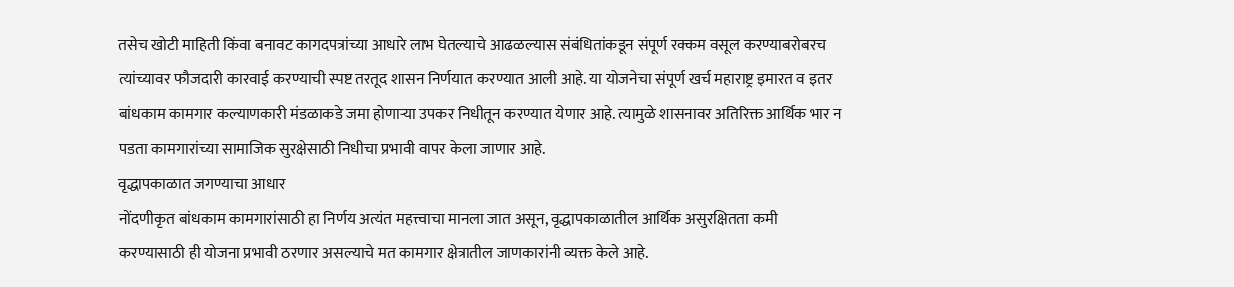तसेच खोटी माहिती किंवा बनावट कागदपत्रांच्या आधारे लाभ घेतल्याचे आढळल्यास संबंधितांकडून संपूर्ण रक्कम वसूल करण्याबरोबरच त्यांच्यावर फौजदारी कारवाई करण्याची स्पष्ट तरतूद शासन निर्णयात करण्यात आली आहे. या योजनेचा संपूर्ण खर्च महाराष्ट्र इमारत व इतर बांधकाम कामगार कल्याणकारी मंडळाकडे जमा होणाऱ्या उपकर निधीतून करण्यात येणार आहे. त्यामुळे शासनावर अतिरिक्त आर्थिक भार न पडता कामगारांच्या सामाजिक सुरक्षेसाठी निधीचा प्रभावी वापर केला जाणार आहे.
वृद्धापकाळात जगण्याचा आधार
नोंदणीकृत बांधकाम कामगारांसाठी हा निर्णय अत्यंत महत्त्वाचा मानला जात असून, वृद्धापकाळातील आर्थिक असुरक्षितता कमी करण्यासाठी ही योजना प्रभावी ठरणार असल्याचे मत कामगार क्षेत्रातील जाणकारांनी व्यक्त केले आहे.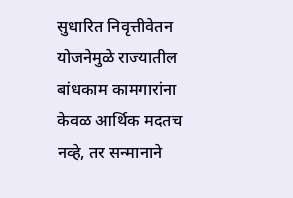सुधारित निवृत्तीवेतन योजनेमुळे राज्यातील बांधकाम कामगारांना केवळ आर्थिक मदतच नव्हे, तर सन्मानाने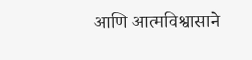आणि आत्मविश्वासाने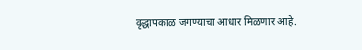वृद्धापकाळ जगण्याचा आधार मिळणार आहे.